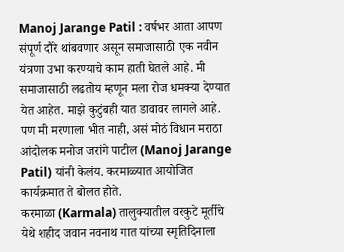Manoj Jarange Patil : वर्षभर आता आपण संपूर्ण दौरे थांबवणार असून समाजासाठी एक नवीन यंत्रणा उभा करण्याचे काम हाती घेतले आहे. मी समाजासाठी लढतोय म्हणून मला रोज धमक्या देण्यात येत आहेत. माझे कुटुंबही यात डावावर लागले आहे. पण मी मरणाला भीत नाही, असं मोठं विधान मराठा आंदोलक मनोज जरांगे पाटील (Manoj Jarange Patil) यांनी केलंय. करमाळ्यात आयोजित कार्यक्रमात ते बोलत होते.
करमाळा (Karmala) तालुक्यातील वरकुटे मूर्तीचे येथे शहीद जवान नवनाथ गात यांच्या स्मृतिदिनाला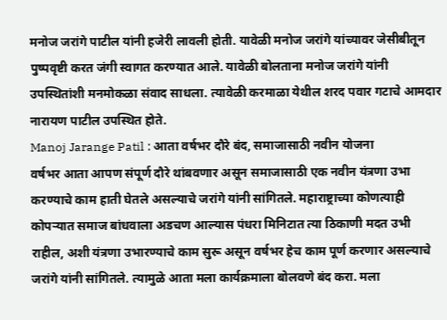मनोज जरांगे पाटील यांनी हजेरी लावली होती. यावेळी मनोज जरांगे यांच्यावर जेसीबीतून पुष्पवृष्टी करत जंगी स्वागत करण्यात आले. यावेळी बोलताना मनोज जरांगे यांनी उपस्थितांशी मनमोकळा संवाद साधला. त्यावेळी करमाळा येथील शरद पवार गटाचे आमदार नारायण पाटील उपस्थित होते.
Manoj Jarange Patil : आता वर्षभर दौरे बंद, समाजासाठी नवीन योजना
वर्षभर आता आपण संपूर्ण दौरे थांबवणार असून समाजासाठी एक नवीन यंत्रणा उभा करण्याचे काम हाती घेतले असल्याचे जरांगे यांनी सांगितले. महाराष्ट्राच्या कोणत्याही कोपऱ्यात समाज बांधवाला अडचण आल्यास पंधरा मिनिटात त्या ठिकाणी मदत उभी राहील, अशी यंत्रणा उभारण्याचे काम सुरू असून वर्षभर हेच काम पूर्ण करणार असल्याचे जरांगे यांनी सांगितले. त्यामुळे आता मला कार्यक्रमाला बोलवणे बंद करा. मला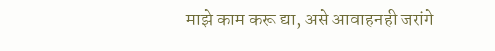माझे काम करू द्या, असे आवाहनही जरांगे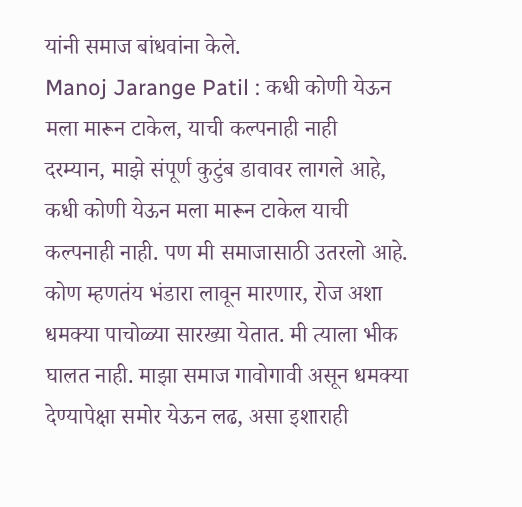यांनी समाज बांधवांना केले.
Manoj Jarange Patil : कधी कोणी येऊन मला मारून टाकेल, याची कल्पनाही नाही
दरम्यान, माझे संपूर्ण कुटुंब डावावर लागले आहे, कधी कोणी येऊन मला मारून टाकेल याची कल्पनाही नाही. पण मी समाजासाठी उतरलो आहे. कोण म्हणतंय भंडारा लावून मारणार, रोज अशा धमक्या पाचोळ्या सारख्या येतात. मी त्याला भीक घालत नाही. माझा समाज गावोगावी असून धमक्या देण्यापेक्षा समोर येऊन लढ, असा इशाराही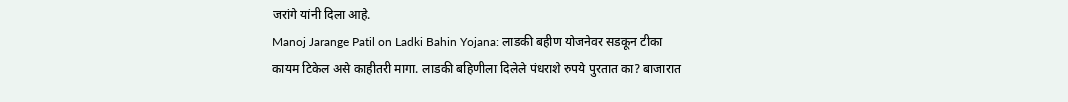जरांगे यांनी दिला आहे.
Manoj Jarange Patil on Ladki Bahin Yojana: लाडकी बहीण योजनेवर सडकून टीका
कायम टिकेल असे काहीतरी मागा. लाडकी बहिणीला दिलेले पंधराशे रुपये पुरतात का? बाजारात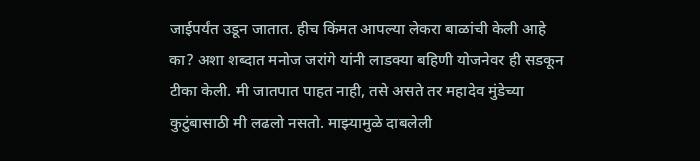जाईपर्यंत उडून जातात. हीच किंमत आपल्या लेकरा बाळांची केली आहे का? अशा शब्दात मनोज जरांगे यांनी लाडक्या बहिणी योजनेवर ही सडकून टीका केली. मी जातपात पाहत नाही, तसे असते तर महादेव मुंडेच्या कुटुंबासाठी मी लढलो नसतो. माझ्यामुळे दाबलेली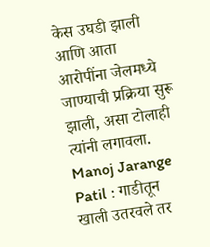केस उघडी झाली आणि आता आरोपींना जेलमध्ये जाण्याची प्रक्रिया सुरू झाली, असा टोलाही त्यांनी लगावला.
Manoj Jarange Patil : गाडीतून खाली उतरवले तर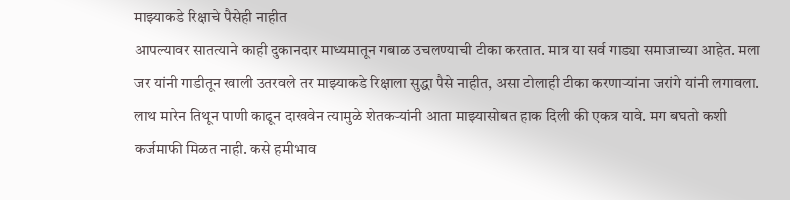माझ्याकडे रिक्षाचे पैसेही नाहीत
आपल्यावर सातत्याने काही दुकानदार माध्यमातून गबाळ उचलण्याची टीका करतात. मात्र या सर्व गाड्या समाजाच्या आहेत. मला जर यांनी गाडीतून खाली उतरवले तर माझ्याकडे रिक्षाला सुद्धा पैसे नाहीत, असा टोलाही टीका करणाऱ्यांना जरांगे यांनी लगावला. लाथ मारेन तिथून पाणी काढून दाखवेन त्यामुळे शेतकऱ्यांनी आता माझ्यासोबत हाक दिली की एकत्र यावे. मग बघतो कशी कर्जमाफी मिळत नाही. कसे हमीभाव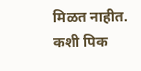मिळत नाहीत. कशी पिक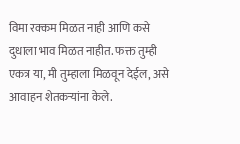विमा रक्कम मिळत नाही आणि कसे दुधाला भाव मिळत नाहीत. फक्त तुम्ही एकत्र या, मी तुम्हाला मिळवून देईल, असे आवाहन शेतकऱ्यांना केले.